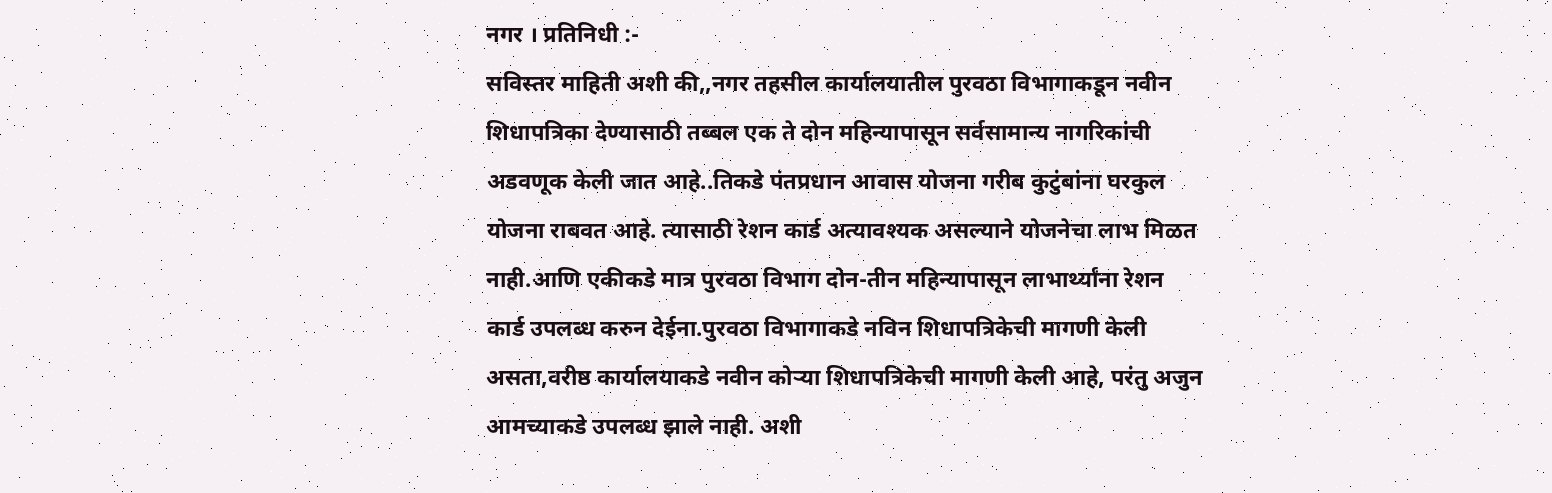नगर । प्रतिनिधी :-
सविस्तर माहिती अशी की,,नगर तहसील कार्यालयातील पुरवठा विभागाकडून नवीन शिधापत्रिका देण्यासाठी तब्बल एक ते दोन महिन्यापासून सर्वसामान्य नागरिकांची अडवणूक केली जात आहे..तिकडे पंतप्रधान आवास योजना गरीब कुटुंबांना घरकुल योजना राबवत आहे. त्यासाठी रेशन कार्ड अत्यावश्यक असल्याने योजनेचा लाभ मिळत नाही.आणि एकीकडे मात्र पुरवठा विभाग दोन-तीन महिन्यापासून लाभार्थ्यांना रेशन कार्ड उपलब्ध करुन देईना.पुरवठा विभागाकडे नविन शिधापत्रिकेची मागणी केली असता,वरीष्ठ कार्यालयाकडे नवीन कोऱ्या शिधापत्रिकेची मागणी केली आहे, परंतु अजुन आमच्याकडे उपलब्ध झाले नाही. अशी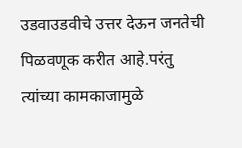उडवाउडवीचे उत्तर देऊन जनतेची पिळवणूक करीत आहे.परंतु त्यांच्या कामकाजामुळे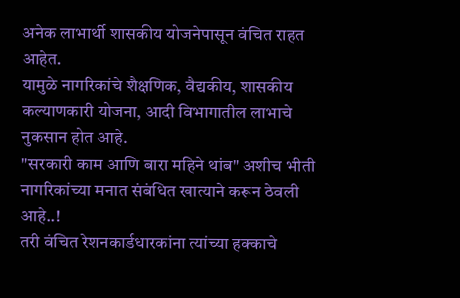अनेक लाभार्थी शासकीय योजनेपासून वंचित राहत आहेत.
यामुळे नागरिकांचे शैक्षणिक, वैद्यकीय, शासकीय कल्याणकारी योजना, आदी विभागातील लाभाचे नुकसान होत आहे.
"सरकारी काम आणि बारा महिने थांब" अशीच भीती नागरिकांच्या मनात संबंधित खात्याने करून ठेवली आहे..!
तरी वंचित रेशनकार्डधारकांना त्यांच्या हक्काचे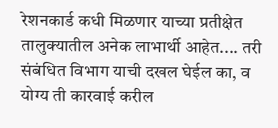रेशनकार्ड कधी मिळणार याच्या प्रतीक्षेत तालुक्यातील अनेक लाभार्थी आहेत.... तरी संबंधित विभाग याची दखल घेईल का, व योग्य ती कारवाई करील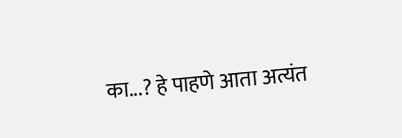का...? हे पाहणे आता अत्यंत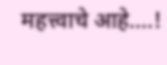महत्त्वाचे आहे....!